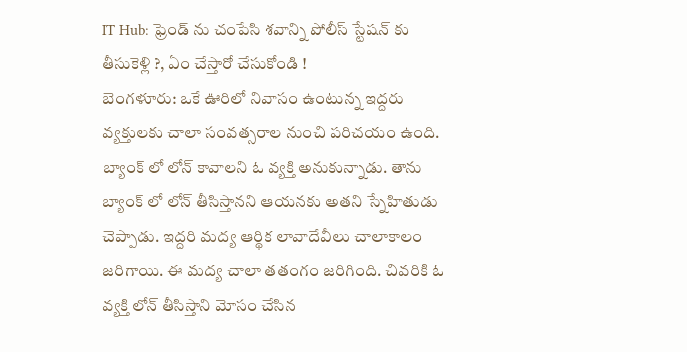IT Hub: ఫ్రెండ్ ను చంపేసి శవాన్ని పోలీస్ స్టేషన్ కు తీసుకెళ్లి ?, ఏం చేస్తారో చేసుకోండి !
బెంగళూరు: ఒకే ఊరిలో నివాసం ఉంటున్న ఇద్దరు వ్యక్తులకు చాలా సంవత్సరాల నుంచి పరిచయం ఉంది. బ్యాంక్ లో లోన్ కావాలని ఓ వ్యక్తి అనుకున్నాడు. తాను బ్యాంక్ లో లోన్ తీసిస్తానని ఆయనకు అతని స్నేహితుడు చెప్పాడు. ఇద్దరి మద్య ఆర్థిక లావాదేవీలు చాలాకాలం జరిగాయి. ఈ మద్య చాలా తతంగం జరిగింది. చివరికి ఓ వ్యక్తి లోన్ తీసిస్తాని మోసం చేసిన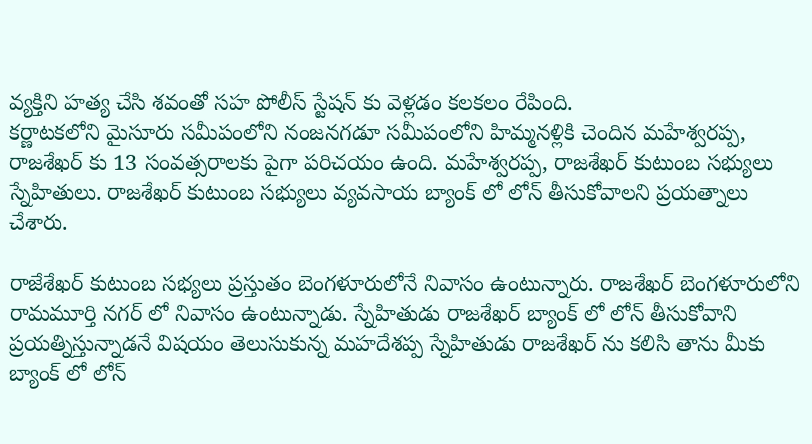వ్యక్తిని హత్య చేసి శవంతో సహ పోలీస్ స్టేషన్ కు వెళ్లడం కలకలం రేపింది.
కర్ణాటకలోని మైసూరు సమీపంలోని నంజనగడూ సమీపంలోని హిమ్మనళ్లికి చెందిన మహేశ్వరప్ప, రాజశేఖర్ కు 13 సంవత్సరాలకు పైగా పరిచయం ఉంది. మహేశ్వరప్ప, రాజశేఖర్ కుటుంబ సభ్యులు స్నేహితులు. రాజశేఖర్ కుటుంబ సభ్యులు వ్యవసాయ బ్యాంక్ లో లోన్ తీసుకోవాలని ప్రయత్నాలు చేశారు.

రాజేశేఖర్ కుటుంబ సభ్యలు ప్రస్తుతం బెంగళూరులోనే నివాసం ఉంటున్నారు. రాజశేఖర్ బెంగళూరులోని రామమూర్తి నగర్ లో నివాసం ఉంటున్నాడు. స్నేహితుడు రాజశేఖర్ బ్యాంక్ లో లోన్ తీసుకోవాని ప్రయత్నిస్తున్నాడనే విషయం తెలుసుకున్న మహదేశప్ప స్నేహితుడు రాజశేఖర్ ను కలిసి తాను మీకు బ్యాంక్ లో లోన్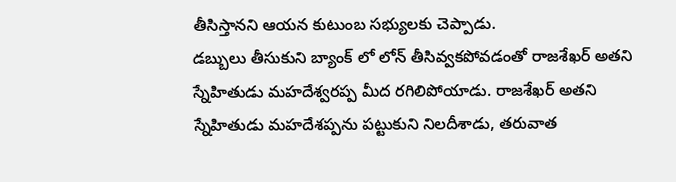తీసిస్తానని ఆయన కుటుంబ సభ్యులకు చెప్పాడు.
డబ్బులు తీసుకుని బ్యాంక్ లో లోన్ తీసివ్వకపోవడంతో రాజశేఖర్ అతని స్నేహితుడు మహదేశ్వరప్ప మీద రగిలిపోయాడు. రాజశేఖర్ అతని స్నేహితుడు మహదేశప్పను పట్టుకుని నిలదీశాడు, తరువాత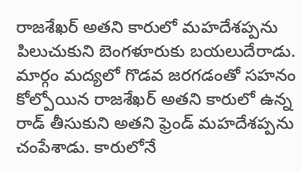రాజశేఖర్ అతని కారులో మహదేశప్పను పిలుచుకుని బెంగళూరుకు బయలుదేరాడు. మార్గం మద్యలో గొడవ జరగడంతో సహనం కోల్పోయిన రాజశేఖర్ అతని కారులో ఉన్న రాడ్ తీసుకుని అతని ఫ్రెండ్ మహదేశప్పను చంపేశాడు. కారులోనే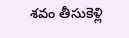శవం తీసుకెళ్లి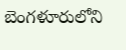బెంగళూరులోని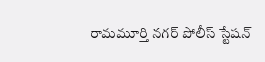రామమూర్తి నగర్ పోలీస్ స్టేషన్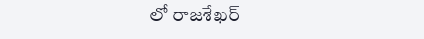లో రాజశేఖర్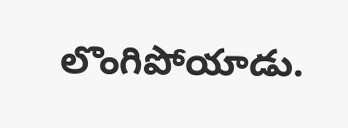లొంగిపోయాడు.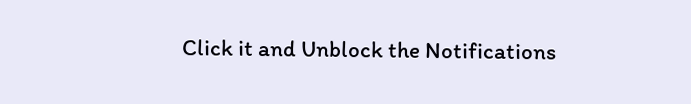Click it and Unblock the Notifications